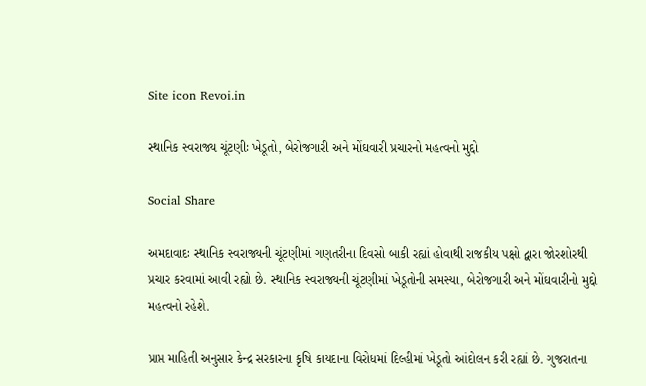Site icon Revoi.in

સ્થાનિક સ્વરાજ્ય ચૂંટણીઃ ખેડૂતો, બેરોજગારી અને મોંઘવારી પ્રચારનો મહત્વનો મુદ્દો

Social Share

અમદાવાદઃ સ્થાનિક સ્વરાજ્યની ચૂંટણીમાં ગણતરીના દિવસો બાકી રહ્યાં હોવાથી રાજકીય પક્ષો દ્વારા જોરશોરથી પ્રચાર કરવામાં આવી રહ્યો છે. સ્થાનિક સ્વરાજ્યની ચૂંટણીમાં ખેડૂતોની સમસ્યા, બેરોજગારી અને મોંઘવારીનો મુદ્દો મહત્વનો રહેશે.

પ્રાપ્ત માહિતી અનુસાર કેન્દ્ર સરકારના કૃષિ કાયદાના વિરોધમાં દિલ્હીમાં ખેડૂતો આંદોલન કરી રહ્યાં છે. ગુજરાતના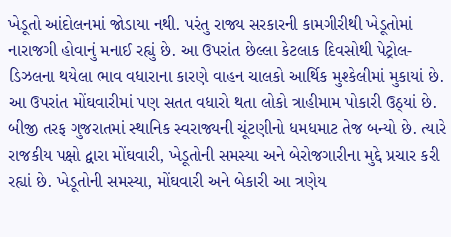ખેડૂતો આંદોલનમાં જોડાયા નથી. પરંતુ રાજ્ય સરકારની કામગીરીથી ખેડૂતોમાં નારાજગી હોવાનું મનાઈ રહ્યું છે. આ ઉપરાંત છેલ્લા કેટલાક દિવસોથી પેટ્રોલ-ડિઝલના થયેલા ભાવ વધારાના કારણે વાહન ચાલકો આર્થિક મુશ્કેલીમાં મુકાયાં છે. આ ઉપરાંત મોંઘવારીમાં પણ સતત વધારો થતા લોકો ત્રાહીમામ પોકારી ઉઠ્યાં છે. બીજી તરફ ગુજરાતમાં સ્થાનિક સ્વરાજ્યની ચૂંટણીનો ધમધમાટ તેજ બન્યો છે. ત્યારે રાજકીય પક્ષો દ્વારા મોંઘવારી, ખેડૂતોની સમસ્યા અને બેરોજગારીના મુદ્દે પ્રચાર કરી રહ્યાં છે. ખેડૂતોની સમસ્યા, મોંઘવારી અને બેકારી આ ત્રણેય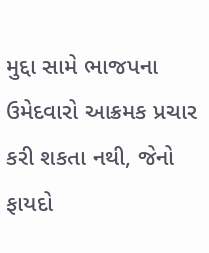મુદ્દા સામે ભાજપના ઉમેદવારો આક્રમક પ્રચાર કરી શકતા નથી, જેનો ફાયદો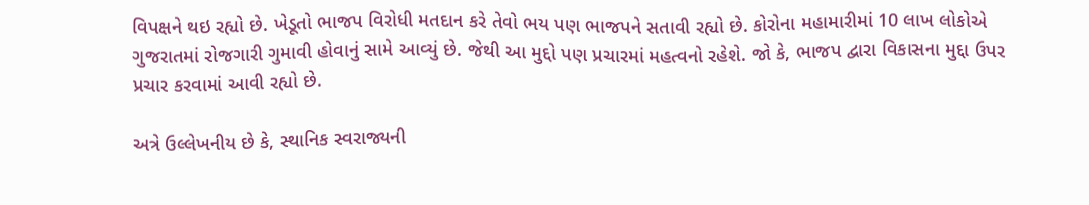વિપક્ષને થઇ રહ્યો છે. ખેડૂતો ભાજપ વિરોધી મતદાન કરે તેવો ભય પણ ભાજપને સતાવી રહ્યો છે. કોરોના મહામારીમાં 10 લાખ લોકોએ ગુજરાતમાં રોજગારી ગુમાવી હોવાનું સામે આવ્યું છે. જેથી આ મુદ્દો પણ પ્રચારમાં મહત્વનો રહેશે. જો કે, ભાજપ દ્વારા વિકાસના મુદ્દા ઉપર પ્રચાર કરવામાં આવી રહ્યો છે.

અત્રે ઉલ્લેખનીય છે કે, સ્થાનિક સ્વરાજ્યની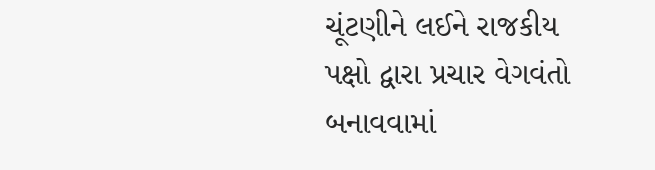ચૂંટણીને લઈને રાજકીય પક્ષો દ્વારા પ્રચાર વેગવંતો બનાવવામાં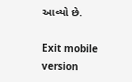આવ્યો છે.

Exit mobile version